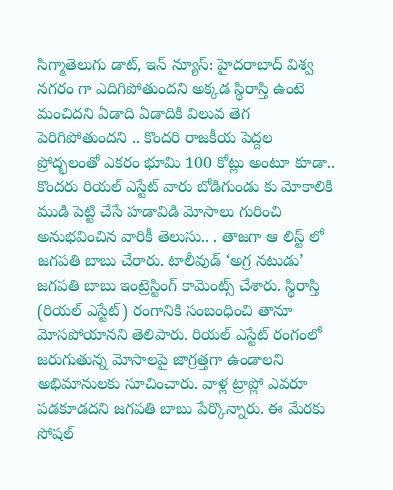సిగ్మాతెలుగు డాట్, ఇన్ న్యూస్: హైదరాబాద్ విశ్వ నగరం గా ఎదిగిపోతుందని అక్కడ స్థిరాస్తి ఉంటె మంచిదని ఏడాది ఏడాదికి విలువ తెగ పెరిగిపోతుందని .. కొందరి రాజకీయ పెద్దల ప్రోద్భలంతో ఎకరం భూమి 100 కోట్లు అంటూ కూడా.. కొందరు రియల్ ఎస్టేట్ వారు బోడిగుండు కు మోకాలికి ముడి పెట్టి చేసే హడావిడి మోసాలు గురించి అనుభవించిన వారికీ తెలుసు.. . తాజగా ఆ లిస్ట్ లో జగపతి బాబు చేరారు. టాలీవుడ్ ‘అగ్ర నటుడు’ జగపతి బాబు ఇంట్రెస్టింగ్ కామెంట్స్ చేశారు. స్థిరాస్తి (రియల్‌ ఎస్టేట్‌) రంగానికి సంబంధించి తానూ మోసపోయానని తెలిపారు. రియల్‌ ఎస్టేట్‌ రంగంలో జరుగుతున్న మోసాలపై జాగ్రత్తగా ఉండాలని అభిమానులకు సూచించారు. వాళ్ల ట్రాప్లో ఎవరూ పడకూడదని జగపతి బాబు పేర్కొన్నారు. ఈ మేరకు సోషల్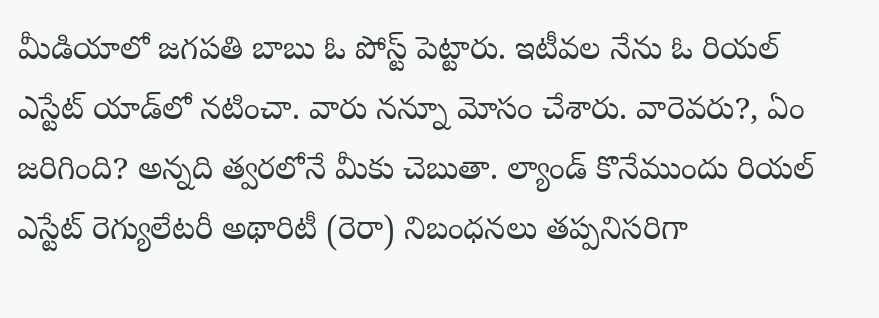మీడియాలో జగపతి బాబు ఓ పోస్ట్ పెట్టారు. ఇటీవల నేను ఓ రియల్‌ ఎస్టేట్‌ యాడ్‌లో నటించా. వారు నన్నూ మోసం చేశారు. వారెవరు?, ఏం జరిగింది? అన్నది త్వరలోనే మీకు చెబుతా. ల్యాండ్‌ కొనేముందు రియల్‌ ఎస్టేట్‌ రెగ్యులేటరీ అథారిటీ (రెరా) నిబంధనలు తప్పనిసరిగా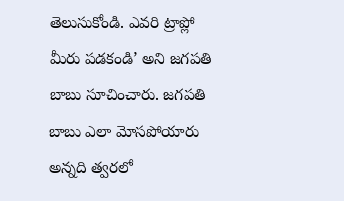తెలుసుకోండి. ఎవరి ట్రాప్లో మీరు పడకండి’ అని జగపతి బాబు సూచించారు. జగపతి బాబు ఎలా మోసపోయారు అన్నది త్వరలో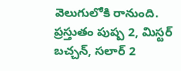వెలుగులోకి రానుంది. ప్రస్తుతం పుష్ప 2, మిస్టర్‌ బచ్చన్‌, సలార్ 2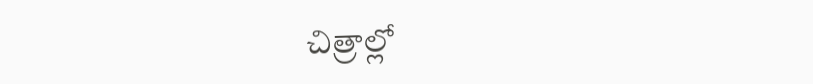చిత్రాల్లో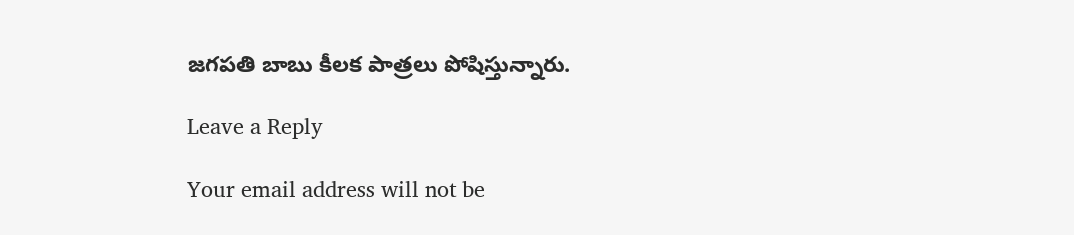జగపతి బాబు కీలక పాత్రలు పోషిస్తున్నారు.

Leave a Reply

Your email address will not be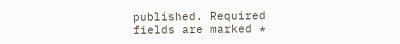published. Required fields are marked *